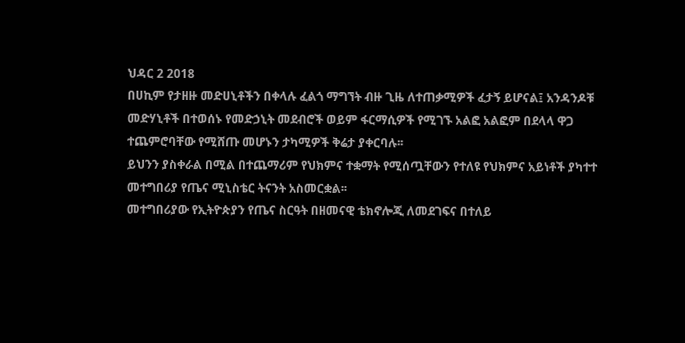ህዳር 2 2018
በሀኪም የታዘዙ መድሀኒቶችን በቀላሉ ፈልጎ ማግኘት ብዙ ጊዜ ለተጠቃሚዎች ፈታኝ ይሆናል፤ አንዳንዶቹ መድሃኒቶች በተወሰኑ የመድኃኒት መደብሮች ወይም ፋርማሲዎች የሚገኙ አልፎ አልፎም በደላላ ዋጋ ተጨምሮባቸው የሚሸጡ መሆኑን ታካሚዎች ቅሬታ ያቀርባሉ፡፡
ይህንን ያስቀራል በሚል በተጨማሪም የህክምና ተቋማት የሚሰጧቸውን የተለዩ የህክምና አይነቶች ያካተተ መተግበሪያ የጤና ሚኒስቴር ትናንት አስመርቋል፡፡
መተግበሪያው የኢትዮጵያን የጤና ስርዓት በዘመናዊ ቴክኖሎጂ ለመደገፍና በተለይ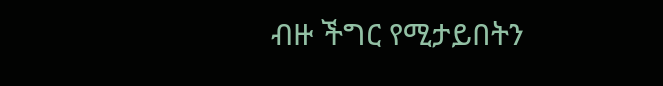ብዙ ችግር የሚታይበትን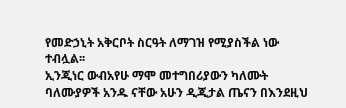የመድኃኒት አቅርቦት ስርዓት ለማገዝ የሚያስችል ነው ተብሏል፡፡
ኢንጂነር ውብአየሁ ማሞ መተግበሪያውን ካለሙት ባለሙያዎች አንዱ ናቸው አሁን ዲጂታል ጤናን በእንደዚህ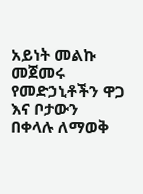አይነት መልኩ መጀመሩ የመድኃኒቶችን ዋጋ እና ቦታውን በቀላሉ ለማወቅ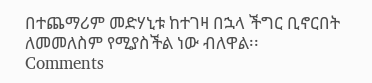በተጨማሪም መድሃኒቱ ከተገዛ በኋላ ችግር ቢኖርበት ለመመለስም የሚያስችል ነው ብለዋል፡፡
Comments